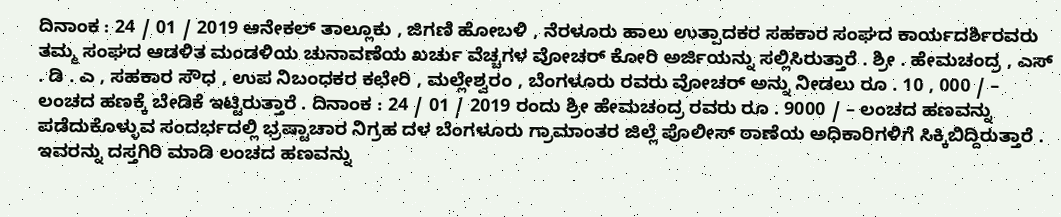ದಿನಾಂಕ : 24 / 01 / 2019 ಆನೇಕಲ್ ತಾಲ್ಲೂಕು , ಜಿಗಣಿ ಹೋಬಳಿ , ನೆರಳೂರು ಹಾಲು ಉತ್ಪಾದಕರ ಸಹಕಾರ ಸಂಘದ ಕಾರ್ಯದರ್ಶಿರವರು ತಮ್ಮ ಸಂಘದ ಆಡಳಿತ ಮಂಡಳಿಯ ಚುನಾವಣೆಯ ಖರ್ಚು ವೆಚ್ಚಗಳ ವೋಚರ್ ಕೋರಿ ಅರ್ಜಿಯನ್ನು ಸಲ್ಲಿಸಿರುತ್ತಾರೆ . ಶ್ರೀ . ಹೇಮಚಂದ್ರ , ಎಸ್ . ಡಿ . ಎ , ಸಹಕಾರ ಸೌಧ , ಉಪ ನಿಬಂಧಕರ ಕಛೇರಿ , ಮಲ್ಲೇಶ್ವರಂ , ಬೆಂಗಳೂರು ರವರು ವೋಚರ್ ಅನ್ನು ನೀಡಲು ರೂ . 10 , 000 / – ಲಂಚದ ಹಣಕ್ಕೆ ಬೇಡಿಕೆ ಇಟ್ಟಿರುತ್ತಾರೆ . ದಿನಾಂಕ : 24 / 01 / 2019 ರಂದು ಶ್ರೀ ಹೇಮಚಂದ್ರ ರವರು ರೂ . 9000 / – ಲಂಚದ ಹಣವನ್ನು ಪಡೆದುಕೊಳ್ಳುವ ಸಂದರ್ಭದಲ್ಲಿ ಭ್ರಷ್ಟಾಚಾರ ನಿಗ್ರಹ ದಳ ಬೆಂಗಳೂರು ಗ್ರಾಮಾಂತರ ಜಿಲ್ಲೆ ಪೊಲೀಸ್ ಠಾಣೆಯ ಅಧಿಕಾರಿಗಳಿಗೆ ಸಿಕ್ಕಿಬಿದ್ದಿರುತ್ತಾರೆ . ಇವರನ್ನು ದಸ್ತಗಿರಿ ಮಾಡಿ ಲಂಚದ ಹಣವನ್ನು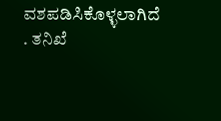ವಶಪಡಿಸಿಕೊಳ್ಳಲಾಗಿದೆ . ತನಿಖೆ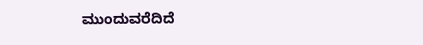ಮುಂದುವರೆದಿದೆ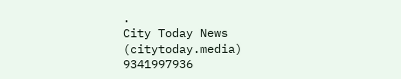.
City Today News
(citytoday.media)
9341997936